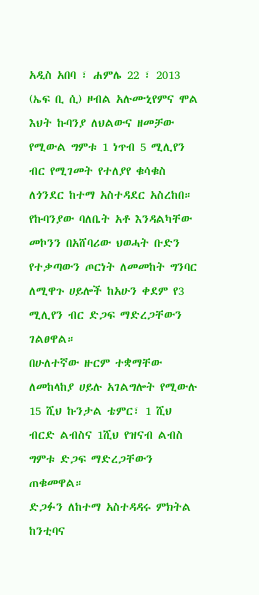አዲስ አበባ ፣ ሐምሌ 22 ፣ 2013 (ኤፍ ቢ ሲ) ዞብል አሉሙኒየምና ሞል እህት ኩባንያ ለህልውና ዘመቻው የሚውል ግምቱ 1 ነጥብ 5 ሚሊየን ብር የሚገመት የተለያየ ቁሳቁስ ለጎንደር ከተማ አስተዳደር አስረከበ።
የኩባንያው ባለቤት አቶ እንዳልካቸው መኮንን በአሸባሪው ህወሓት ቡድን የተቃጣውን ጦርነት ለመመከት ግንባር ለሚዋጉ ሀይሎች ከአሁን ቀደም የ3 ሚሊየን ብር ድጋፍ ማድረጋቸውን ገልፀዋል።
በሁለተኛው ዙርም ተቋማቸው ለመከላከያ ሀይሉ አገልግሎት የሚውሉ 15 ሺህ ኩንታል ቴምር፣ 1 ሺህ ብርድ ልብስና 1ሺህ የዝናብ ልብስ ግምቱ ድጋፍ ማድረጋቸውን ጠቁመዋል።
ድጋፉን ለከተማ አስተዳዳሩ ምክትል ከንቲባና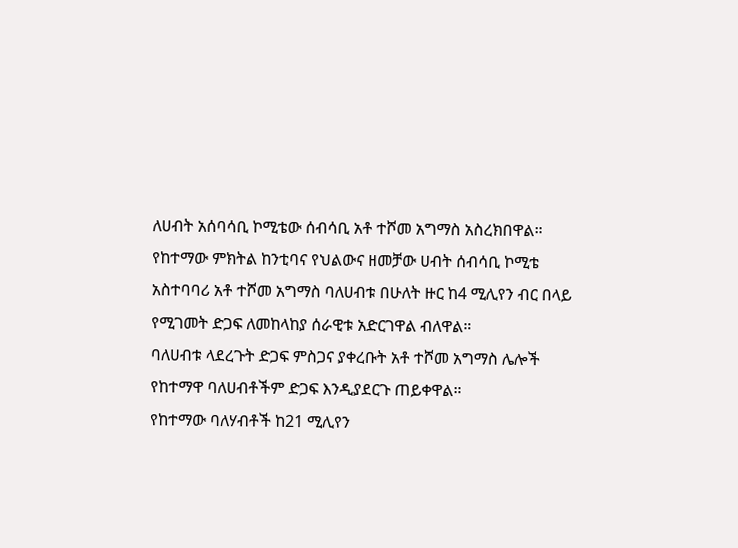ለሀብት አሰባሳቢ ኮሚቴው ሰብሳቢ አቶ ተሾመ አግማስ አስረክበዋል።
የከተማው ምክትል ከንቲባና የህልውና ዘመቻው ሀብት ሰብሳቢ ኮሚቴ አስተባባሪ አቶ ተሾመ አግማስ ባለሀብቱ በሁለት ዙር ከ4 ሚሊየን ብር በላይ የሚገመት ድጋፍ ለመከላከያ ሰራዊቱ አድርገዋል ብለዋል።
ባለሀብቱ ላደረጉት ድጋፍ ምስጋና ያቀረቡት አቶ ተሾመ አግማስ ሌሎች የከተማዋ ባለሀብቶችም ድጋፍ እንዲያደርጉ ጠይቀዋል።
የከተማው ባለሃብቶች ከ21 ሚሊየን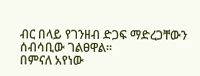ብር በላይ የገንዘብ ድጋፍ ማድረጋቸውን ሰብሳቢው ገልፀዋል።
በምናለ አየነው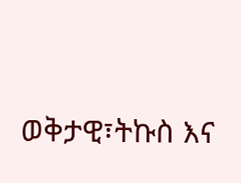ወቅታዊ፣ትኩስ እና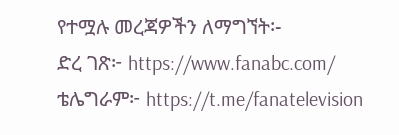የተሟሉ መረጃዎችን ለማግኘት፡-
ድረ ገጽ፦ https://www.fanabc.com/
ቴሌግራም፦ https://t.me/fanatelevision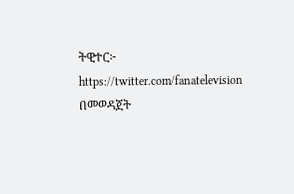ትዊተር፦ https://twitter.com/fanatelevision በመወዳጀት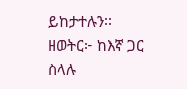ይከታተሉን፡፡
ዘወትር፦ ከእኛ ጋር ስላሉ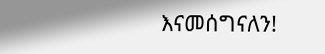እናመሰግናለን!